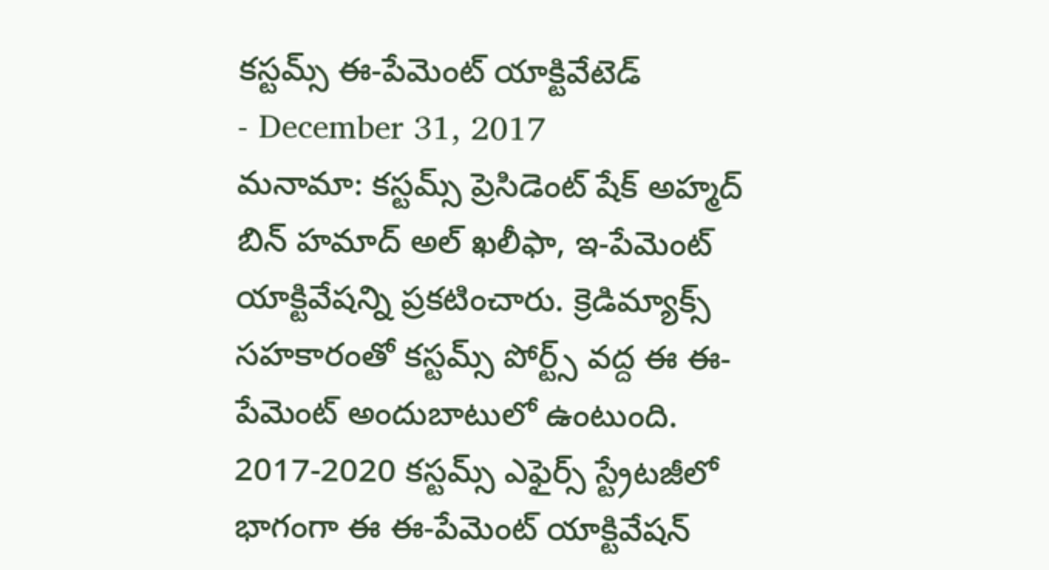కస్టమ్స్ ఈ-పేమెంట్ యాక్టివేటెడ్
- December 31, 2017
మనామా: కస్టమ్స్ ప్రెసిడెంట్ షేక్ అహ్మద్ బిన్ హమాద్ అల్ ఖలీఫా, ఇ-పేమెంట్ యాక్టివేషన్ని ప్రకటించారు. క్రెడిమ్యాక్స్ సహకారంతో కస్టమ్స్ పోర్ట్స్ వద్ద ఈ ఈ-పేమెంట్ అందుబాటులో ఉంటుంది. 2017-2020 కస్టమ్స్ ఎఫైర్స్ స్ట్రేటజీలో భాగంగా ఈ ఈ-పేమెంట్ యాక్టివేషన్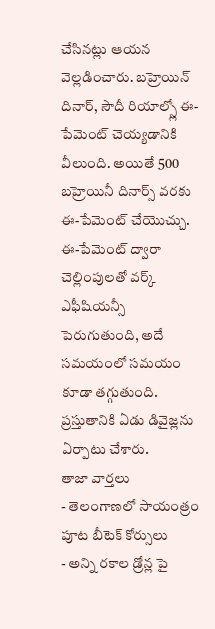చేసినట్లు ఆయన వెల్లడించారు. బహ్రెయిన్ దినార్, సౌదీ రియాల్స్లో ఈ-పేమెంట్ చెయ్యడానికి వీలుంది. అయితే 500 బహ్రెయినీ దినార్స్ వరకు ఈ-పేమెంట్ చేయొచ్చు. ఈ-పేమెంట్ ద్వారా చెల్లింపులతో వర్క్ ఎఫీషియన్సీ పెరుగుతుంది, అదే సమయంలో సమయం కూడా తగ్గుతుంది. ప్రస్తుతానికి ఏడు డివైజ్లను ఏర్పాటు చేశారు.
తాజా వార్తలు
- తెలంగాణలో సాయంత్రం పూట బీటెక్ కోర్సులు
- అన్ని రకాల డ్రోన్ల పై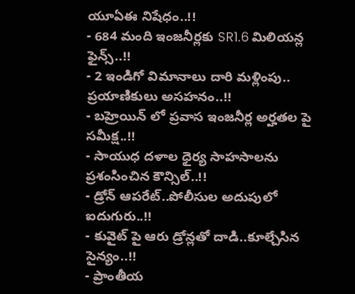యూఏఈ నిషేధం..!!
- 684 మంది ఇంజనీర్లకు SR1.6 మిలియన్ల ఫైన్స్..!!
- 2 ఇండిగో విమానాలు దారి మళ్లింపు.. ప్రయాణికులు అసహనం..!!
- బహ్రెయిన్ లో ప్రవాస ఇంజనీర్ల అర్హతల పై సమీక్ష..!!
- సాయుధ దళాల ధైర్య సాహసాలను ప్రశంసించిన కౌన్సిల్..!!
- డ్రోన్ ఆపరేట్..పోలీసుల అదుపులో ఐదుగురు..!!
- కువైట్ పై ఆరు డ్రోన్లతో దాడి..కూల్చేసిన సైన్యం..!!
- ప్రాంతీయ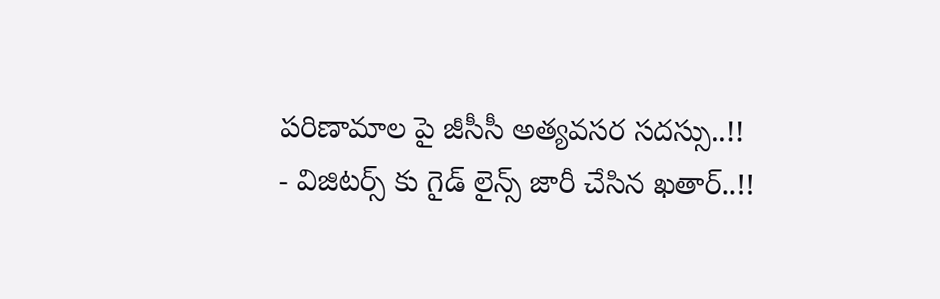పరిణామాల పై జీసీసీ అత్యవసర సదస్సు..!!
- విజిటర్స్ కు గైడ్ లైన్స్ జారీ చేసిన ఖతార్..!!